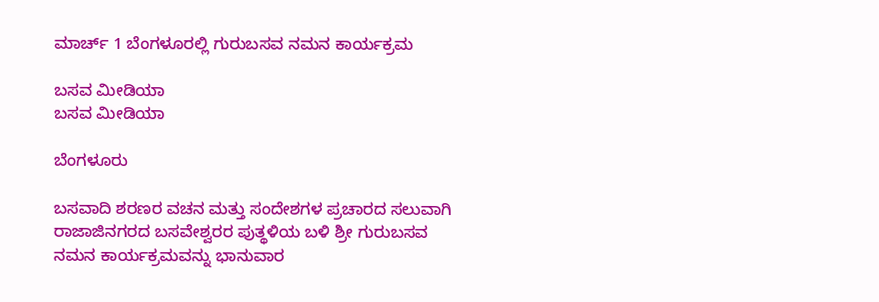ಮಾರ್ಚ್ 1 ಬೆಂಗಳೂರಲ್ಲಿ ಗುರುಬಸವ ನಮನ ಕಾರ್ಯಕ್ರಮ

ಬಸವ ಮೀಡಿಯಾ
ಬಸವ ಮೀಡಿಯಾ

ಬೆಂಗಳೂರು

ಬಸವಾದಿ ಶರಣರ ವಚನ ಮತ್ತು ಸಂದೇಶಗಳ ಪ್ರಚಾರದ ಸಲುವಾಗಿ ರಾಜಾಜಿನಗರದ ಬಸವೇಶ್ವರರ ಪುತ್ಥಳಿಯ ಬಳಿ ಶ್ರೀ ಗುರುಬಸವ ನಮನ ಕಾರ್ಯಕ್ರಮವನ್ನು ಭಾನುವಾರ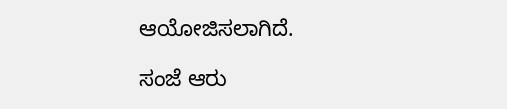ಆಯೋಜಿಸಲಾಗಿದೆ.

ಸಂಜೆ ಆರು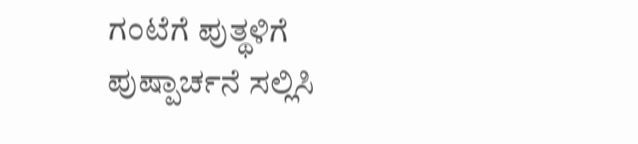ಗಂಟೆಗೆ ಪುತ್ಥಳಿಗೆ ಪುಷ್ಪಾರ್ಚನೆ ಸಲ್ಲಿಸಿ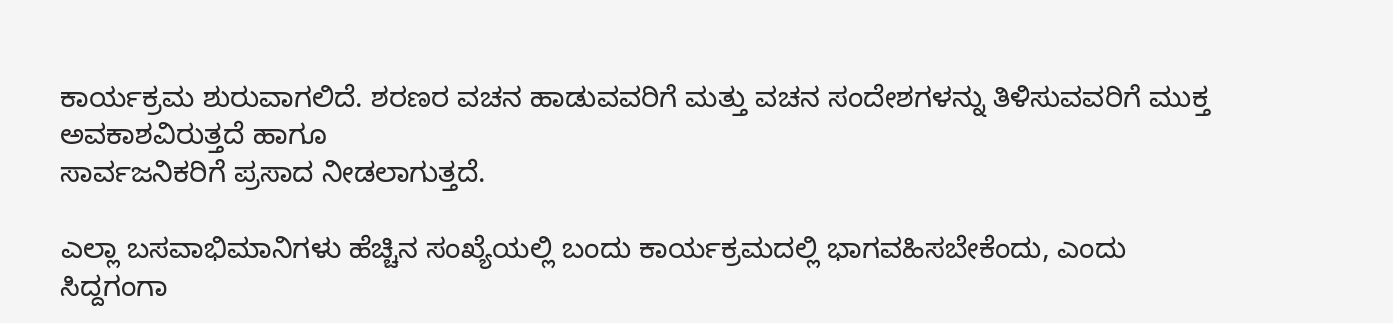ಕಾರ್ಯಕ್ರಮ ಶುರುವಾಗಲಿದೆ. ಶರಣರ ವಚನ ಹಾಡುವವರಿಗೆ ಮತ್ತು ವಚನ ಸಂದೇಶಗಳನ್ನು ತಿಳಿಸುವವರಿಗೆ ಮುಕ್ತ ಅವಕಾಶವಿರುತ್ತದೆ ಹಾಗೂ
ಸಾರ್ವಜನಿಕರಿಗೆ ಪ್ರಸಾದ ನೀಡಲಾಗುತ್ತದೆ.

ಎಲ್ಲಾ ಬಸವಾಭಿಮಾನಿಗಳು ಹೆಚ್ಚಿನ ಸಂಖ್ಯೆಯಲ್ಲಿ ಬಂದು ಕಾರ್ಯಕ್ರಮದಲ್ಲಿ ಭಾಗವಹಿಸಬೇಕೆಂದು, ಎಂದು
ಸಿದ್ದಗಂಗಾ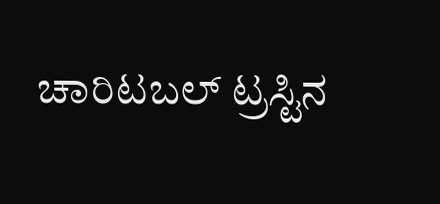ಚಾರಿಟಬಲ್ ಟ್ರಸ್ಟಿನ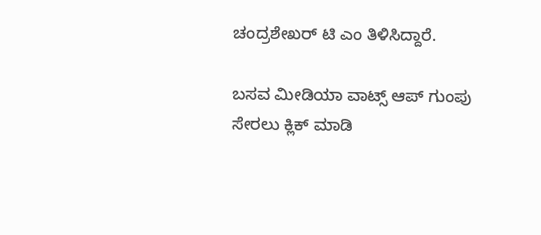ಚಂದ್ರಶೇಖರ್ ಟಿ ಎಂ ತಿಳಿಸಿದ್ದಾರೆ.

ಬಸವ ಮೀಡಿಯಾ ವಾಟ್ಸ್ ಆಪ್ ಗುಂಪು ಸೇರಲು ಕ್ಲಿಕ್ ಮಾಡಿ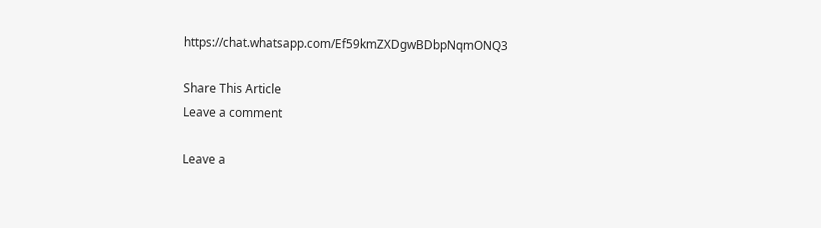https://chat.whatsapp.com/Ef59kmZXDgwBDbpNqmONQ3

Share This Article
Leave a comment

Leave a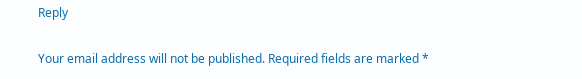Reply

Your email address will not be published. Required fields are marked *